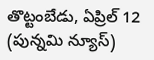తొట్టంబేడు, ఏప్రిల్ 12 (పున్నమి న్యూస్)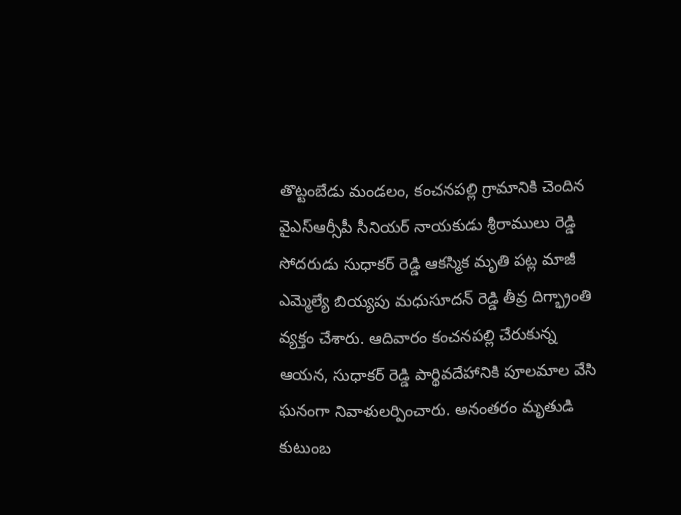తొట్టంబేడు మండలం, కంచనపల్లి గ్రామానికి చెందిన వైఎస్ఆర్సీపీ సీనియర్ నాయకుడు శ్రీరాములు రెడ్డి సోదరుడు సుధాకర్ రెడ్డి ఆకస్మిక మృతి పట్ల మాజీ ఎమ్మెల్యే బియ్యపు మధుసూదన్ రెడ్డి తీవ్ర దిగ్భ్రాంతి వ్యక్తం చేశారు. ఆదివారం కంచనపల్లి చేరుకున్న ఆయన, సుధాకర్ రెడ్డి పార్థివదేహానికి పూలమాల వేసి ఘనంగా నివాళులర్పించారు. అనంతరం మృతుడి కుటుంబ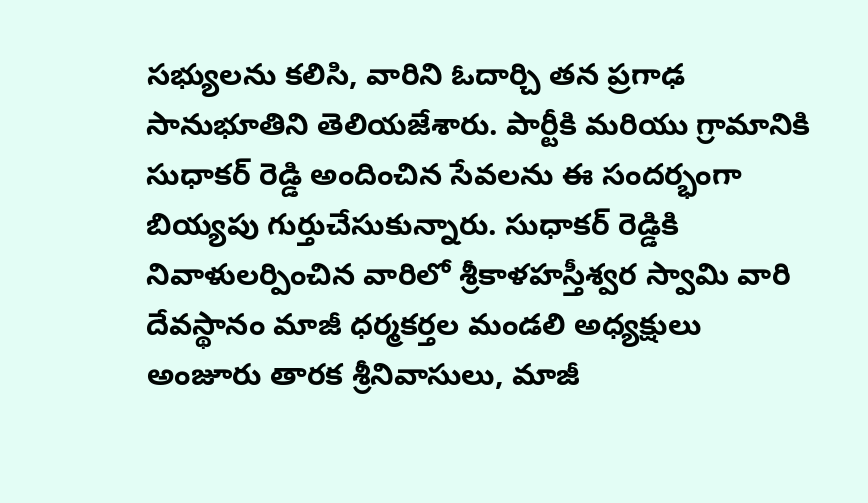సభ్యులను కలిసి, వారిని ఓదార్చి తన ప్రగాఢ సానుభూతిని తెలియజేశారు. పార్టీకి మరియు గ్రామానికి సుధాకర్ రెడ్డి అందించిన సేవలను ఈ సందర్భంగా బియ్యపు గుర్తుచేసుకున్నారు. సుధాకర్ రెడ్డికి నివాళులర్పించిన వారిలో శ్రీకాళహస్తీశ్వర స్వామి వారి దేవస్థానం మాజీ ధర్మకర్తల మండలి అధ్యక్షులు అంజూరు తారక శ్రీనివాసులు, మాజీ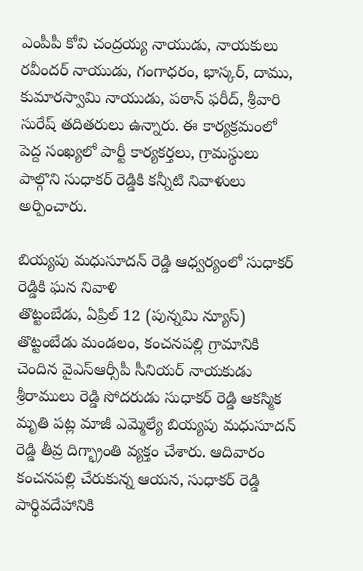ఎంపీపీ కోవి చంద్రయ్య నాయుడు, నాయకులు రవీందర్ నాయుడు, గంగాధరం, భాస్కర్, దాము, కుమారస్వామి నాయుడు, పఠాన్ ఫరీద్, శ్రీవారి సురేష్ తదితరులు ఉన్నారు. ఈ కార్యక్రమంలో పెద్ద సంఖ్యలో పార్టీ కార్యకర్తలు, గ్రామస్థులు పాల్గొని సుధాకర్ రెడ్డికి కన్నీటి నివాళులు అర్పించారు.

బియ్యపు మధుసూదన్ రెడ్డి ఆధ్వర్యంలో సుధాకర్ రెడ్డికి ఘన నివాళి
తొట్టంబేడు, ఏప్రిల్ 12 (పున్నమి న్యూస్) తొట్టంబేడు మండలం, కంచనపల్లి గ్రామానికి చెందిన వైఎస్ఆర్సీపీ సీనియర్ నాయకుడు శ్రీరాములు రెడ్డి సోదరుడు సుధాకర్ రెడ్డి ఆకస్మిక మృతి పట్ల మాజీ ఎమ్మెల్యే బియ్యపు మధుసూదన్ రెడ్డి తీవ్ర దిగ్భ్రాంతి వ్యక్తం చేశారు. ఆదివారం కంచనపల్లి చేరుకున్న ఆయన, సుధాకర్ రెడ్డి పార్థివదేహానికి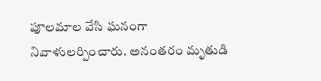పూలమాల వేసి ఘనంగా నివాళులర్పించారు. అనంతరం మృతుడి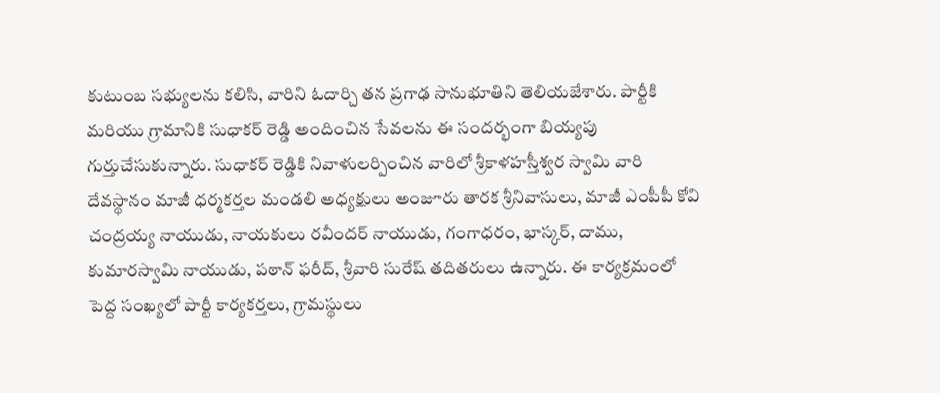కుటుంబ సభ్యులను కలిసి, వారిని ఓదార్చి తన ప్రగాఢ సానుభూతిని తెలియజేశారు. పార్టీకి మరియు గ్రామానికి సుధాకర్ రెడ్డి అందించిన సేవలను ఈ సందర్భంగా బియ్యపు గుర్తుచేసుకున్నారు. సుధాకర్ రెడ్డికి నివాళులర్పించిన వారిలో శ్రీకాళహస్తీశ్వర స్వామి వారి దేవస్థానం మాజీ ధర్మకర్తల మండలి అధ్యక్షులు అంజూరు తారక శ్రీనివాసులు, మాజీ ఎంపీపీ కోవి చంద్రయ్య నాయుడు, నాయకులు రవీందర్ నాయుడు, గంగాధరం, భాస్కర్, దాము, కుమారస్వామి నాయుడు, పఠాన్ ఫరీద్, శ్రీవారి సురేష్ తదితరులు ఉన్నారు. ఈ కార్యక్రమంలో పెద్ద సంఖ్యలో పార్టీ కార్యకర్తలు, గ్రామస్థులు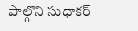పాల్గొని సుధాకర్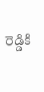రెడ్డికి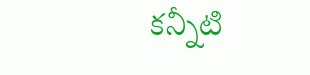కన్నీటి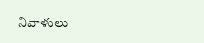నివాళులు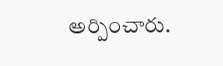అర్పించారు.